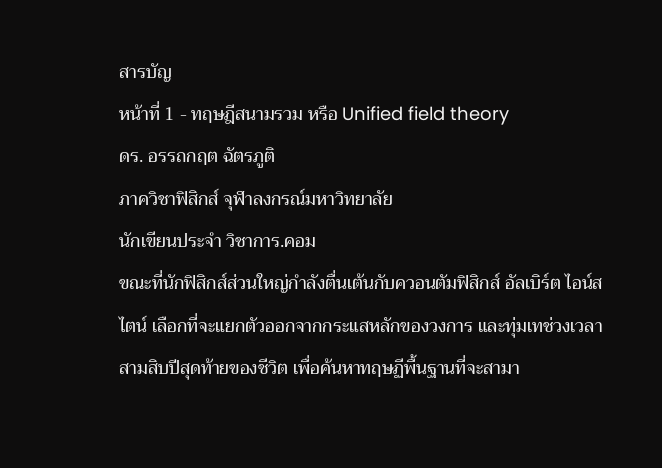สารบัญ
หน้าที่ 1 - ทฤษฎีสนามรวม หรือ Unified field theory
ดร. อรรถกฤต ฉัตรภูติ
ภาควิชาฟิสิกส์ จุฬาลงกรณ์มหาวิทยาลัย
นักเขียนประจำ วิชาการ.คอม
ขณะที่นักฟิสิกส์ส่วนใหญ่กำลังตื่นเต้นกับควอนตัมฟิสิกส์ อัลเบิร์ต ไอน์สไตน์ เลือกที่จะแยกตัวออกจากกระแสหลักของวงการ และทุ่มเทช่วงเวลาสามสิบปีสุดท้ายของชีวิต เพื่อค้นหาทฤษฏีพื้นฐานที่จะสามา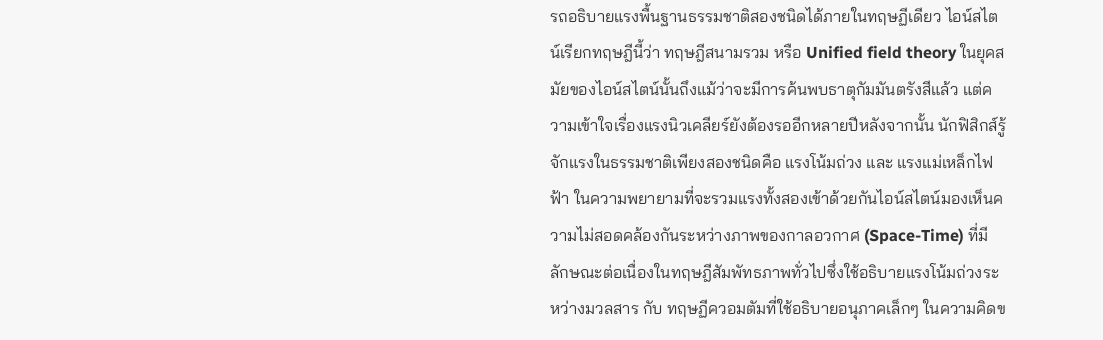รถอธิบายแรงพื้นฐานธรรมชาติสองชนิดได้ภายในทฤษฏีเดียว ไอน์สไตน์เรียกทฤษฎีนี้ว่า ทฤษฎีสนามรวม หรือ Unified field theory ในยุคสมัยของไอน์สไตน์นั้นถึงแม้ว่าจะมีการค้นพบธาตุกัมมันตรังสีแล้ว แต่ความเข้าใจเรื่องแรงนิวเคลียร์ยังต้องรออีกหลายปีหลังจากนั้น นักฟิสิกส์รู้จักแรงในธรรมชาติเพียงสองชนิดคือ แรงโน้มถ่วง และ แรงแม่เหล็กไฟฟ้า ในความพยายามที่จะรวมแรงทั้งสองเข้าด้วยกันไอน์สไตน์มองเห็นความไม่สอดคล้องกันระหว่างภาพของกาลอวกาศ (Space-Time) ที่มีลักษณะต่อเนื่องในทฤษฎีสัมพัทธภาพทั่วไปซึ่งใช้อธิบายแรงโน้มถ่วงระหว่างมวลสาร กับ ทฤษฏีควอมตัมที่ใช้อธิบายอนุภาคเล็กๆ ในความคิดข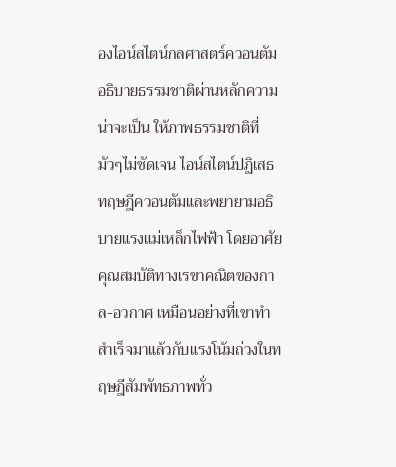องไอน์สไตน์กลศาสตร์ควอนตัมอธิบายธรรมชาติผ่านหลักความน่าจะเป็น ให้ภาพธรรมชาติที่มัวๆไม่ชัดเจน ไอน์สไตน์ปฏิเสธทฤษฎีควอนตัมและพยายามอธิบายแรงแม่เหล็กไฟฟ้า โดยอาศัยคุณสมบัติทางเรขาคณิตของกาล-อวกาศ เหมือนอย่างที่เขาทำสำเร็จมาแล้วกับแรงโน้มถ่วงในทฤษฎีสัมพัทธภาพทั่ว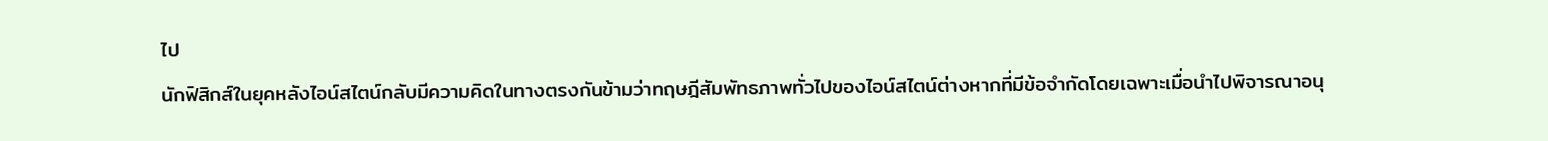ไป
นักฟิสิกส์ในยุคหลังไอน์สไตน์กลับมีความคิดในทางตรงกันข้ามว่าทฤษฎีสัมพัทธภาพทั่วไปของไอน์สไตน์ต่างหากที่มีข้อจำกัดโดยเฉพาะเมื่อนำไปพิจารณาอนุ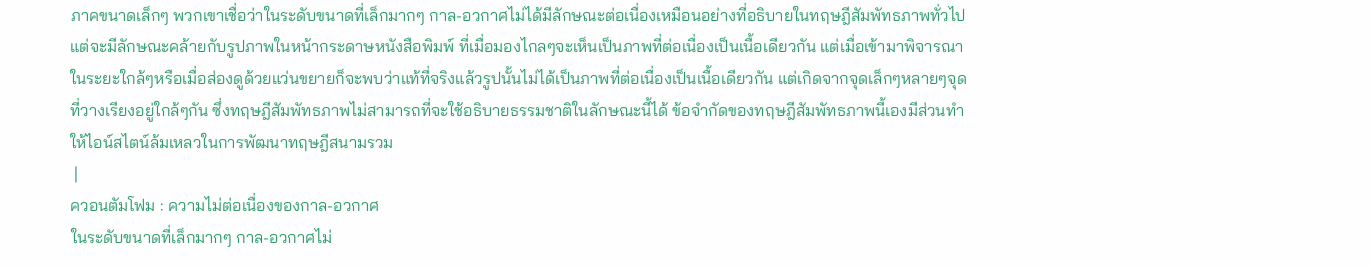ภาคขนาดเล็กๆ พวกเขาเชื่อว่าในระดับขนาดที่เล็กมากๆ กาล-อวกาศไม่ได้มีลักษณะต่อเนื่องเหมือนอย่างที่อธิบายในทฤษฎีสัมพัทธภาพทั่วไป แต่จะมีลักษณะคล้ายกับรูปภาพในหน้ากระดาษหนังสือพิมพ์ ที่เมื่อมองไกลๆจะเห็นเป็นภาพที่ต่อเนื่องเป็นเนื้อเดียวกัน แต่เมื่อเข้ามาพิจารณาในระยะใกล้ๆหรือเมื่อส่องดูด้วยแว่นขยายก็จะพบว่าแท้ที่จริงแล้วรูปนั้นไม่ได้เป็นภาพที่ต่อเนื่องเป็นเนื้อเดียวกัน แต่เกิดจากจุดเล็กๆหลายๆจุดที่วางเรียงอยู่ใกล้ๆกัน ซึ่งทฤษฎีสัมพัทธภาพไม่สามารถที่จะใช้อธิบายธรรมชาติในลักษณะนี้ได้ ข้อจำกัดของทฤษฎีสัมพัทธภาพนี้เองมีส่วนทำให้ไอน์สไตน์ล้มเหลวในการพัฒนาทฤษฎีสนามรวม
 |
ควอนตัมโฟม : ความไม่ต่อเนื่องของกาล-อวกาศ
ในระดับขนาดที่เล็กมากๆ กาล-อวกาศไม่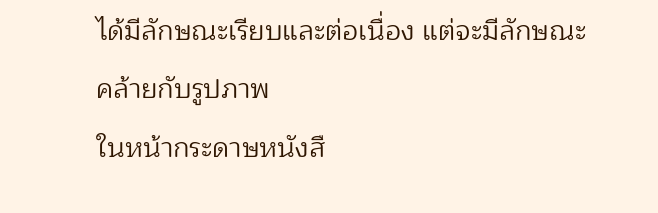ได้มีลักษณะเรียบและต่อเนื่อง แต่จะมีลักษณะคล้ายกับรูปภาพ
ในหน้ากระดาษหนังสื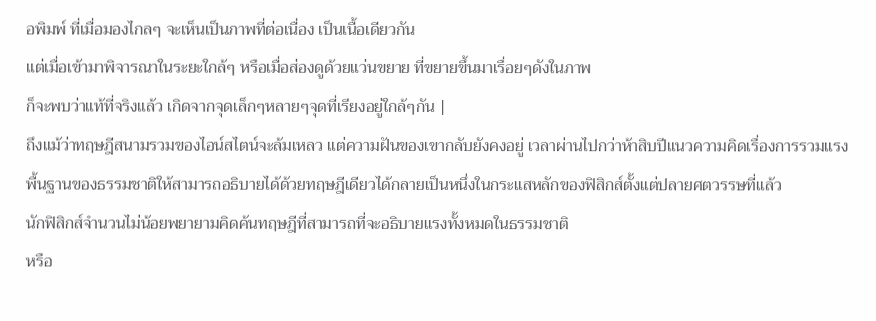อพิมพ์ ที่เมื่อมองไกลๆ จะเห็นเป็นภาพที่ต่อเนื่อง เป็นเนื้อเดียวกัน
แต่เมื่อเข้ามาพิจารณาในระยะใกล้ๆ หรือเมื่อส่องดูด้วยแว่นขยาย ที่ขยายขึ้นมาเรื่อยๆดังในภาพ
ก็จะพบว่าแท้ที่จริงแล้ว เกิดจากจุดเล็กๆหลายๆจุดที่เรียงอยู่ใกล้ๆกัน |
ถึงแม้ว่าทฤษฎีสนามรวมของไอน์สไตน์จะล้มเหลว แต่ความฝันของเขากลับยังคงอยู่ เวลาผ่านไปกว่าห้าสิบปีแนวความคิดเรื่องการรวมแรงพื้นฐานของธรรมชาติให้สามารถอธิบายได้ด้วยทฤษฎีเดียวได้กลายเป็นหนึ่งในกระแสหลักของฟิสิกส์ตั้งแต่ปลายศตวรรษที่แล้ว
นักฟิสิกส์จำนวนไม่น้อยพยายามคิดค้นทฤษฎีที่สามารถที่จะอธิบายแรงทั้งหมดในธรรมชาติ
หรือ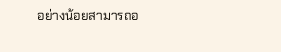อย่างน้อยสามารถอ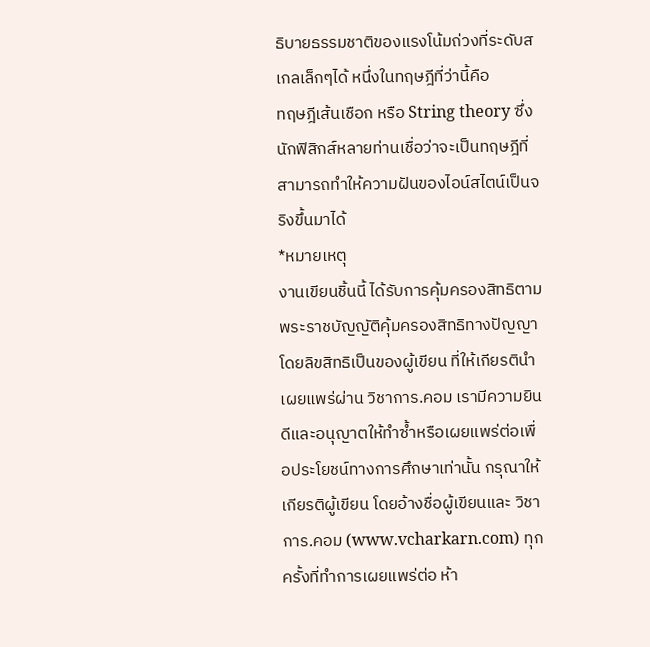ธิบายธรรมชาติของแรงโน้มถ่วงที่ระดับสเกลเล็กๆได้ หนึ่งในทฤษฎีที่ว่านี้คือ
ทฤษฎีเส้นเชือก หรือ String theory ซึ่งนักฟิสิกส์หลายท่านเชื่อว่าจะเป็นทฤษฎีที่สามารถทำให้ความฝันของไอน์สไตน์เป็นจริงขึ้นมาได้
*หมายเหตุ
งานเขียนชิ้นนี้ ได้รับการคุ้มครองสิทธิตามพระราชบัญญัติคุ้มครองสิทธิทางปัญญา โดยลิขสิทธิเป็นของผู้เขียน ที่ให้เกียรตินำเผยแพร่ผ่าน วิชาการ.คอม เรามีความยินดีและอนุญาตให้ทำซ้ำหรือเผยแพร่ต่อเพื่อประโยชน์ทางการศึกษาเท่านั้น กรุณาให้เกียรติผู้เขียน โดยอ้างชื่อผู้เขียนและ วิชาการ.คอม (www.vcharkarn.com) ทุกครั้งที่ทำการเผยแพร่ต่อ ห้า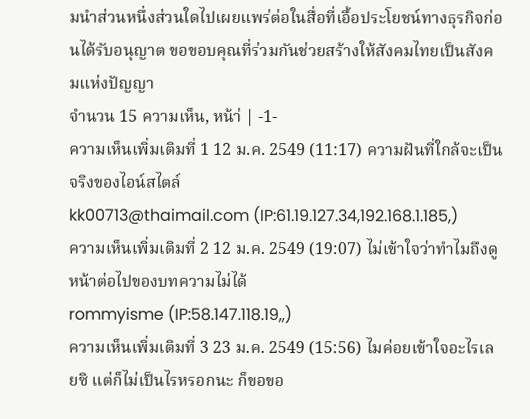มนำส่วนหนึ่งส่วนใดไปเผยแพร่ต่อในสื่อที่เอื้อประโยชน์ทางธุรกิจก่อนได้รับอนุญาต ขอขอบคุณที่ร่วมกันช่วยสร้างให้สังคมไทยเป็นสังคมแห่งปัญญา
จำนวน 15 ความเห็น, หน้า่ | -1-
ความเห็นเพิ่มเติมที่ 1 12 ม.ค. 2549 (11:17) ความฝันที่ใกล้จะเป็นจริงของไอน์สไตล์
kk00713@thaimail.com (IP:61.19.127.34,192.168.1.185,)
ความเห็นเพิ่มเติมที่ 2 12 ม.ค. 2549 (19:07) ไม่เข้าใจว่าทำไมถึงดูหน้าต่อไปของบทความไม่ได้
rommyisme (IP:58.147.118.19,,)
ความเห็นเพิ่มเติมที่ 3 23 ม.ค. 2549 (15:56) ไมค่อยเข้าใจอะไรเลยซิ แต่ก็ไม่เป็นไรหรอกนะ ก็ขอขอ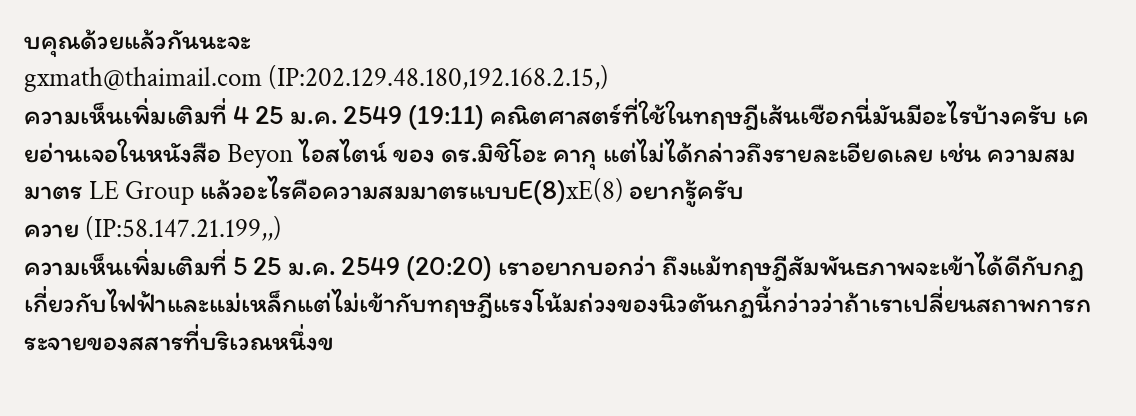บคุณด้วยแล้วกันนะจะ
gxmath@thaimail.com (IP:202.129.48.180,192.168.2.15,)
ความเห็นเพิ่มเติมที่ 4 25 ม.ค. 2549 (19:11) คณิตศาสตร์ที่ใช้ในทฤษฎีเส้นเชือกนี่มันมีอะไรบ้างครับ เคยอ่านเจอในหนังสือ Beyon ไอสไตน์ ของ ดร.มิชิโอะ คากุ แต่ไม่ได้กล่าวถึงรายละเอียดเลย เช่น ความสมมาตร LE Group แล้วอะไรคือความสมมาตรแบบE(8)xE(8) อยากรู้ครับ
ควาย (IP:58.147.21.199,,)
ความเห็นเพิ่มเติมที่ 5 25 ม.ค. 2549 (20:20) เราอยากบอกว่า ถึงแม้ทฤษฎีสัมพันธภาพจะเข้าได้ดีกับกฏเกี่ยวกับไฟฟ้าและแม่เหล็กแต่ไม่เข้ากับทฤษฎีแรงโน้มถ่วงของนิวตันกฏนี้กว่าวว่าถ้าเราเปลี่ยนสถาพการกระจายของสสารที่บริเวณหนึ่งข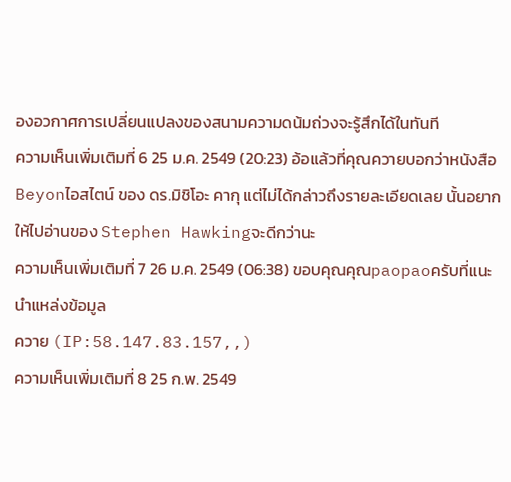องอวกาศการเปลี่ยนแปลงของสนามความดน้มถ่วงจะรู้สึกได้ในทันที
ความเห็นเพิ่มเติมที่ 6 25 ม.ค. 2549 (20:23) อ้อแล้วที่คุณควายบอกว่าหนังสือBeyonไอสไตน์ ของ ดร.มิชิโอะ คากุ แต่ไม่ได้กล่าวถึงรายละเอียดเลย นั้นอยากให้ไปอ่านของ Stephen Hawkingจะดีกว่านะ
ความเห็นเพิ่มเติมที่ 7 26 ม.ค. 2549 (06:38) ขอบคุณคุณpaopaoครับที่แนะนำแหล่งข้อมูล
ควาย (IP:58.147.83.157,,)
ความเห็นเพิ่มเติมที่ 8 25 ก.พ. 2549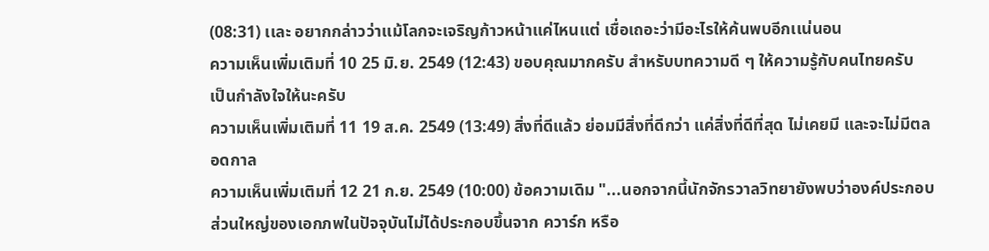(08:31) เเละ อยากกล่าวว่าเเม้โลกจะเจริญก้าวหน้าเเค่ไหนเเต่ เชื่อเถอะว่ามีอะไรให้ค้นพบอีกเเน่นอน
ความเห็นเพิ่มเติมที่ 10 25 มิ.ย. 2549 (12:43) ขอบคุณมากครับ สำหรับบทความดี ๆ ให้ความรู้กับคนไทยครับ
เป็นกำลังใจให้นะครับ
ความเห็นเพิ่มเติมที่ 11 19 ส.ค. 2549 (13:49) สิ่งที่ดีแล้ว ย่อมมีสิ่งที่ดีกว่า แค่สิ่งที่ดีที่สุด ไม่เคยมี และจะไม่มีตลอดกาล
ความเห็นเพิ่มเติมที่ 12 21 ก.ย. 2549 (10:00) ข้อความเดิม "...นอกจากนี้นักจักรวาลวิทยายังพบว่าองค์ประกอบส่วนใหญ่ของเอกภพในปัจจุบันไม่ได้ประกอบขึ้นจาก ควาร์ก หรือ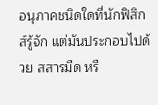อนุภาคชนิดใดที่นักฟิสิกส์รู้จัก แต่มันประกอบไปด้วย สสารมืด หรื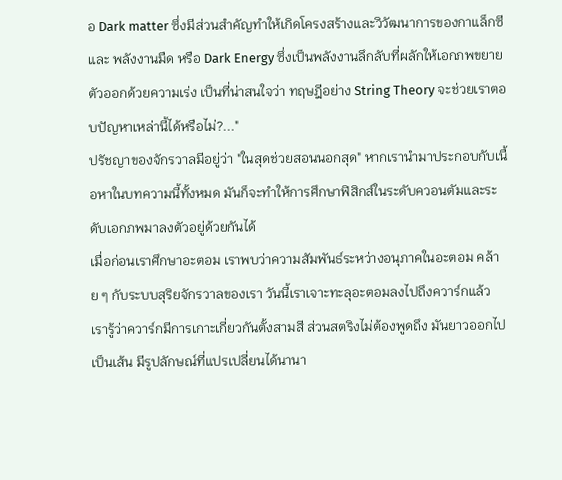อ Dark matter ซึ่งมีส่วนสำคัญทำให้เกิดโครงสร้างและวิวัฒนาการของกาแล็กซีและ พลังงานมืด หรือ Dark Energy ซึ่งเป็นพลังงานลึกลับที่ผลักให้เอกภพขยายตัวออกด้วยความเร่ง เป็นที่น่าสนใจว่า ทฤษฎีอย่าง String Theory จะช่วยเราตอบปัญหาเหล่านี้ได้หรือไม่?..."
ปรัชญาของจักรวาลมีอยู่ว่า "ในสุดช่วยสอนนอกสุด" หากเรานำมาประกอบกับเนื้อหาในบทความนี้ทั้งหมด มันก็จะทำให้การศึกษาฟิสิกส์ในระดับควอนตัมและระดับเอกภพมาลงตัวอยู่ด้วยกันได้
เมื่อก่อนเราศึกษาอะตอม เราพบว่าความสัมพันธ์ระหว่างอนุภาคในอะตอม คล้าย ๆ กับระบบสุริยจักรวาลของเรา วันนี้เราเจาะทะลุอะตอมลงไปถึงควาร์กแล้ว
เรารู้ว่าควาร์กมีการเกาะเกี่ยวกันตั้งสามสี ส่วนสตริงไม่ต้องพูดถึง มันยาวออกไปเป็นเส้น มีรูปลักษณ์ที่แปรเปลี่ยนได้นานา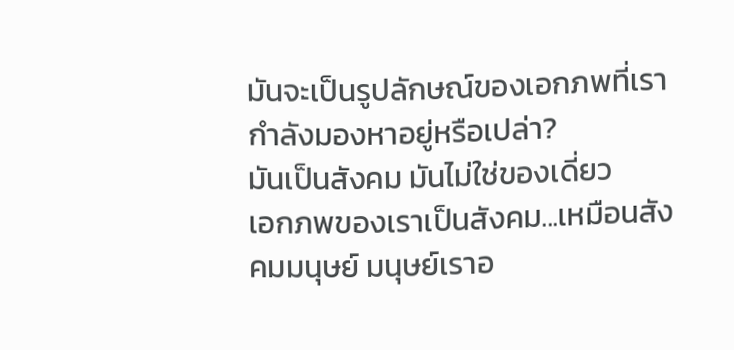มันจะเป็นรูปลักษณ์ของเอกภพที่เรากำลังมองหาอยู่หรือเปล่า?
มันเป็นสังคม มันไม่ใช่ของเดี่ยว
เอกภพของเราเป็นสังคม...เหมือนสังคมมนุษย์ มนุษย์เราอ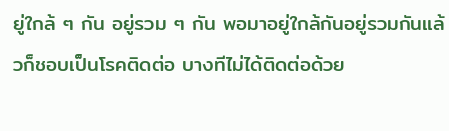ยู่ใกล้ ๆ กัน อยู่รวม ๆ กัน พอมาอยู่ใกล้กันอยู่รวมกันแล้วก็ชอบเป็นโรคติดต่อ บางทีไม่ได้ติดต่อด้วย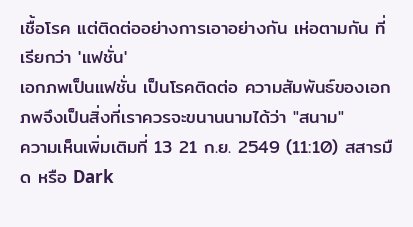เชื้อโรค แต่ติดต่ออย่างการเอาอย่างกัน เห่อตามกัน ที่เรียกว่า 'แฟชั่น'
เอกภพเป็นแฟชั่น เป็นโรคติดต่อ ความสัมพันธ์ของเอกภพจึงเป็นสิ่งที่เราควรจะขนานนามได้ว่า "สนาม"
ความเห็นเพิ่มเติมที่ 13 21 ก.ย. 2549 (11:10) สสารมืด หรือ Dark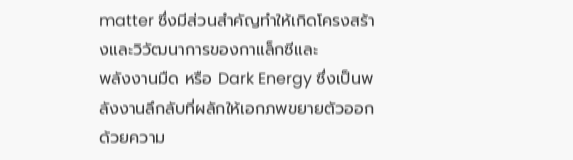matter ซึ่งมีส่วนสำคัญทำให้เกิดโครงสร้างและวิวัฒนาการของกาแล็กซีและ
พลังงานมืด หรือ Dark Energy ซึ่งเป็นพลังงานลึกลับที่ผลักให้เอกภพขยายตัวออกด้วยความ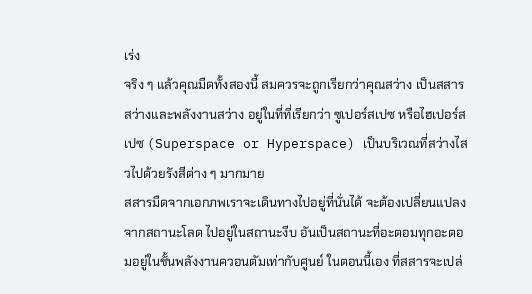เร่ง
จริง ๆ แล้วคุณมืดทั้งสองนี้ สมควรจะถูกเรียกว่าคุณสว่าง เป็นสสารสว่างและพลังงานสว่าง อยู่ในที่ที่เรียกว่า ซูเปอร์สเปซ หรือไฮเปอร์สเปซ (Superspace or Hyperspace) เป็นบริเวณที่สว่างไสวไปด้วยรังสีต่าง ๆ มากมาย
สสารมืดจากเอกภพเราจะเดินทางไปอยู่ที่นั่นได้ จะต้องเปลี่ยนแปลงจากสถานะโลด ไปอยู่ในสถานะงีบ อันเป็นสถานะที่อะตอมทุกอะตอมอยู่ในชั้นพลังงานควอนตัมเท่ากับศูนย์ ในตอนนี้เอง ที่สสารจะเปล่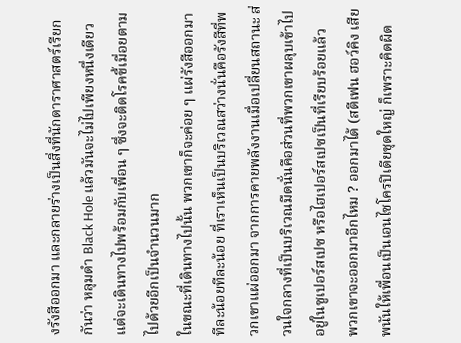งรังสีออกมา และกลายร่างเป็นสิ่งที่นักดาราศาสตร์เรียกกันว่า หลุมดำ Black Hole แล้วมันจะไม่ไปเพียงหนึ่งเดียว แต่จะเดินทางไปพร้อมกับเพื่อน ๆ ซึ่งจะติดโรคขี้เมื่อยตามไปด้วยอีกเป็นจำนวนมาก
ในขณะที่เดินทางไปนั้น พวกเขาก็จะค่อย ๆ แผ่รังสีออกมาทีละน้อยทีละน้อย ที่เราเห็นเป็นบริเวณสว่างนั่นคือรังสีที่พวกเขาแผ่ออกมา จากการคายพลังงานเมื่อเปลี่ยนสถานะ ส่วนใจกลางที่เป็นบริเวณมืดนั่นคือส่วนที่พวกเขาผลุบเข้าไปอยู่ในซูเปอร์สเปซ หรือไฮเปอร์สเปซเป็นที่เรียบร้อยแล้ว
พวกเขาจะออกมาอีกไหม ? ออกมาได้ (สตีเฟน ฮอว์คิง เสียพนันให้เพื่อนเป็นเอนไซโครปิเดียชุดใหญ่ ก็เพราะคิดผิด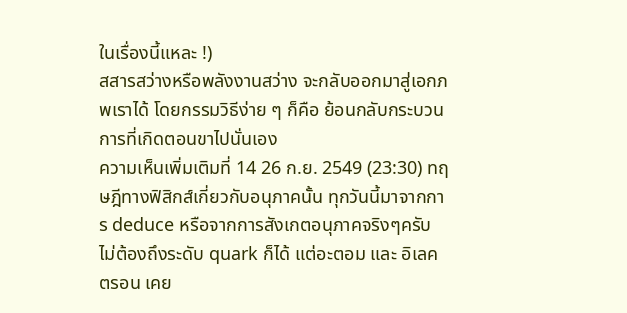ในเรื่องนี้แหละ !)
สสารสว่างหรือพลังงานสว่าง จะกลับออกมาสู่เอกภพเราได้ โดยกรรมวิธีง่าย ๆ ก็คือ ย้อนกลับกระบวนการที่เกิดตอนขาไปนั่นเอง
ความเห็นเพิ่มเติมที่ 14 26 ก.ย. 2549 (23:30) ทฤษฎีทางฟิสิกส์เกี่ยวกับอนุภาคนั้น ทุกวันนี้มาจากการ deduce หรือจากการสังเกตอนุภาคจริงๆครับ ไม่ต้องถึงระดับ quark ก็ได้ แต่อะตอม และ อิเลคตรอน เคย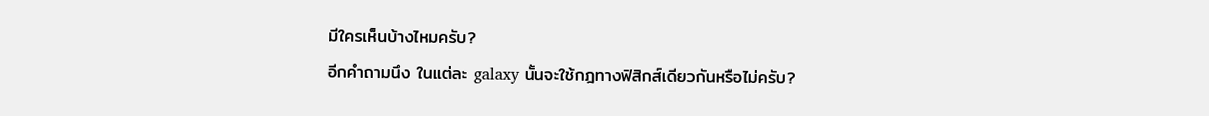มีใครเห็นบ้างไหมครับ?
อีกคำถามนึง ในแต่ละ galaxy นั้นจะใช้กฎทางฟิสิกส์เดียวกันหรือไม่ครับ?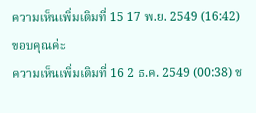ความเห็นเพิ่มเติมที่ 15 17 พ.ย. 2549 (16:42) ขอบคุณค่ะ
ความเห็นเพิ่มเติมที่ 16 2 ธ.ค. 2549 (00:38) ช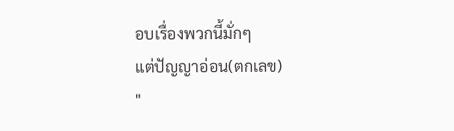อบเรื่องพวกนี้มั่กๆ
แต่ปัญญาอ่อน(ตกเลข)
"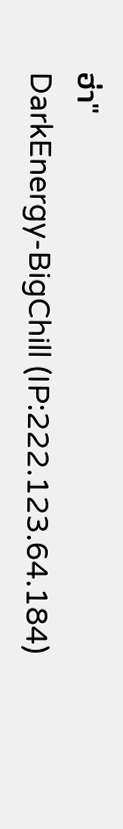ฮ่า"
DarkEnergy-BigChill (IP:222.123.64.184)